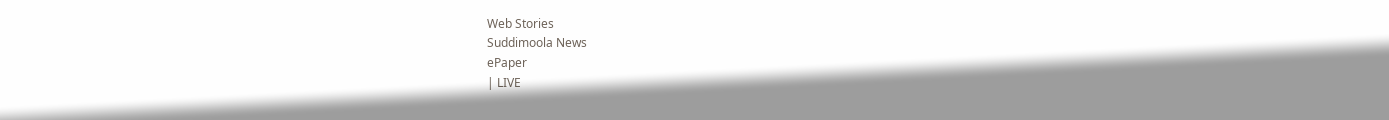Web Stories
Suddimoola News
ePaper
| LIVE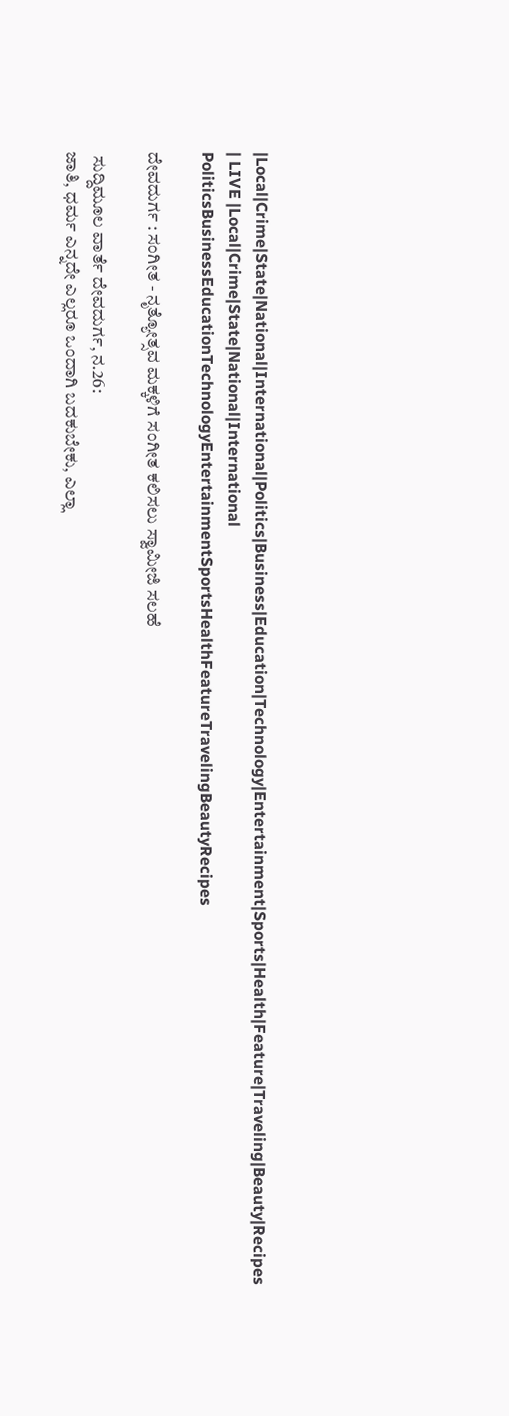|Local|Crime|State|National|International|Politics|Business|Education|Technology|Entertainment|Sports|Health|Feature|Traveling|Beauty|Recipes
| LIVE |Local|Crime|State|National|International
PoliticsBusinessEducationTechnologyEntertainmentSportsHealthFeatureTravelingBeautyRecipes

ದೇವದುರ್ಗ : ಸಂಗೀತ - ನೃತ್ಯೋತ್ಸವ ಮಕ್ಕಳಿಗೆ ಸಂಗೀತ ಕಲಿಸಲು ಸ್ವಾಮೀಜಿ ಸಲಹೆ

 ಸುದ್ದಿಮೂಲ ವಾರ್ತೆ ದೇವದುರ್ಗ, ನ.26:
ಜಾತಿ, ಧರ್ಮ ಎನ್ನದೇ ಎಲ್ಲರೂ ಒಂದಾಗಿ ಬದಕುಬೇಕು, ಎಲ್ಲಾ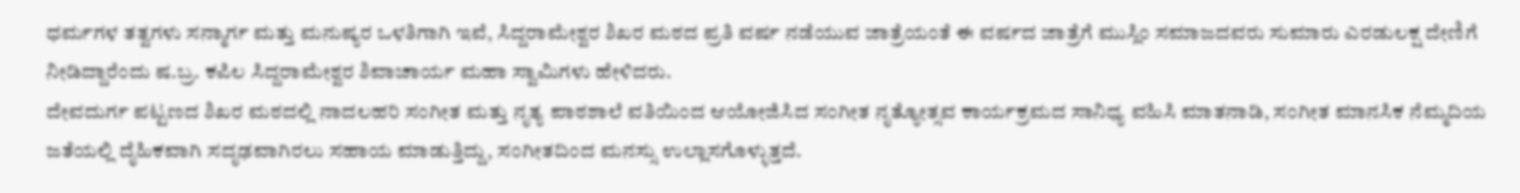ಧರ್ಮಗಳ ತತ್ವಗಳು ಸನ್ಮಾರ್ಗ ಮತ್ತು ಮನುಷ್ಯರ ಒಳತಿಗಾಗಿ ಇವೆ, ಸಿದ್ದರಾಮೇಶ್ವರ ಶಿಖರ ಮಠದ ಪ್ರತಿ ವರ್ಷ ನಡೆಯುವ ಜಾತ್ರೆಯಂತೆ ಈ ವರ್ಷದ ಜಾತ್ರೆಗೆ ಮುಸ್ಲಿಂ ಸಮಾಜದವರು ಸುಮಾರು ಎರಡುಲಕ್ಷ ದೇಣಿಗೆ ನೀಡಿದ್ದಾರೆಂದು ಷ.ಬ್ರ. ಕಪಿಲ ಸಿದ್ದರಾಮೇಶ್ವರ ಶಿವಾಚಾರ್ಯ ಮಹಾ ಸ್ವಾಮಿಗಳು ಹೇಳಿದರು.
ದೇವದುರ್ಗ ಪಟ್ಟಣದ ಶಿಖರ ಮಠದಲ್ಲಿ ನಾದಲಹರಿ ಸಂಗೀತ ಮತ್ತು ನೃತ್ಯ ಪಾಠಶಾಲೆ ವತಿಯಿಂದ ಆಯೋಜಿಸಿದ ಸಂಗೀತ ನೃತ್ಯೋತ್ಸವ ಕಾರ್ಯಕ್ರಮದ ಸಾನಿಧ್ಯ ವಹಿಸಿ ಮಾತನಾಡಿ, ಸಂಗೀತ ಮಾನಸಿಕ ನೆಮ್ಮದಿಯ ಜತೆಯಲ್ಲಿ ದೈಹಿಕವಾಗಿ ಸದೃಢವಾಗಿರಲು ಸಹಾಯ ಮಾಡುತ್ತಿದ್ದು, ಸಂಗೀತದಿಂದ ಮನಸ್ಸು ಉಲ್ಲಾಸಗೊಳ್ಳುತ್ತದೆ.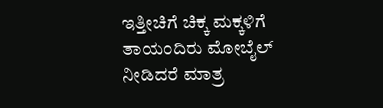ಇತ್ತೀಚಿಗೆ ಚಿಕ್ಕ ಮಕ್ಕಳಿಗೆ ತಾಯಂದಿರು ಮೋಬೈಲ್ ನೀಡಿದರೆ ಮಾತ್ರ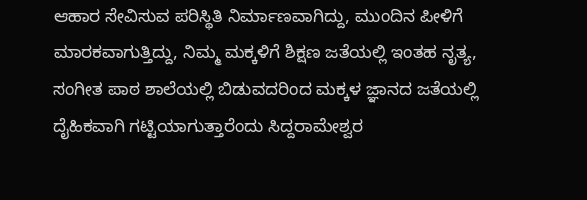ಆಹಾರ ಸೇವಿಸುವ ಪರಿಸ್ಥಿತಿ ನಿರ್ಮಾಣವಾಗಿದ್ದು, ಮುಂದಿನ ಪೀಳಿಗೆ ಮಾರಕವಾಗುತ್ತಿದ್ದು, ನಿಮ್ಮ ಮಕ್ಕಳಿಗೆ ಶಿಕ್ಷಣ ಜತೆಯಲ್ಲಿ ಇಂತಹ ನೃತ್ಯ, ಸಂಗೀತ ಪಾಠ ಶಾಲೆಯಲ್ಲಿ ಬಿಡುವದರಿಂದ ಮಕ್ಕಳ ಜ್ಞಾನದ ಜತೆಯಲ್ಲಿ ದೈಹಿಕವಾಗಿ ಗಟ್ಟಿಯಾಗುತ್ತಾರೆಂದು ಸಿದ್ದರಾಮೇಶ್ವರ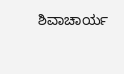ಶಿವಾಚಾರ್ಯ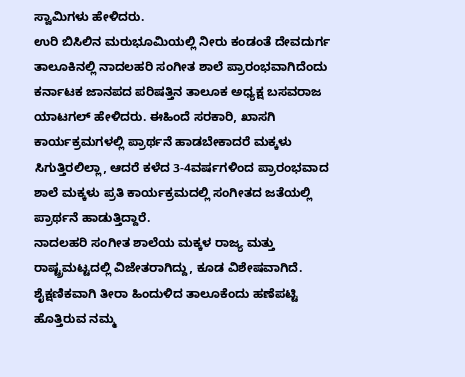ಸ್ವಾಮಿಗಳು ಹೇಳಿದರು.
ಉರಿ ಬಿಸಿಲಿನ ಮರುಭೂಮಿಯಲ್ಲಿ ನೀರು ಕಂಡಂತೆ ದೇವದುರ್ಗ ತಾಲೂಕಿನಲ್ಲಿ ನಾದಲಹರಿ ಸಂಗೀತ ಶಾಲೆ ಪ್ರಾರಂಭವಾಗಿದೆಂದು ಕರ್ನಾಟಕ ಜಾನಪದ ಪರಿಷತ್ತಿನ ತಾಲೂಕ ಅಧ್ಯಕ್ಷ ಬಸವರಾಜ ಯಾಟಗಲ್ ಹೇಳಿದರು. ಈಹಿಂದೆ ಸರಕಾರಿ, ಖಾಸಗಿ ಕಾರ್ಯಕ್ರಮಗಳಲ್ಲಿ ಪ್ರಾರ್ಥನೆ ಹಾಡಬೇಕಾದರೆ ಮಕ್ಕಳು ಸಿಗುತ್ತಿರಲಿಲ್ಲಾ, ಆದರೆ ಕಳೆದ 3-4ವರ್ಷಗಳಿಂದ ಪ್ರಾರಂಭವಾದ ಶಾಲೆ ಮಕ್ಕಳು ಪ್ರತಿ ಕಾರ್ಯಕ್ರಮದಲ್ಲಿ ಸಂಗೀತದ ಜತೆಯಲ್ಲಿ ಪ್ರಾರ್ಥನೆ ಹಾಡುತ್ತಿದ್ದಾರೆ.
ನಾದಲಹರಿ ಸಂಗೀತ ಶಾಲೆಯ ಮಕ್ಕಳ ರಾಜ್ಯ ಮತ್ತು ರಾಷ್ಟ್ರಮಟ್ಟದಲ್ಲಿ ವಿಜೇತರಾಗಿದ್ದು, ಕೂಡ ವಿಶೇಷವಾಗಿದೆ. ಶೈಕ್ಷಣಿಕವಾಗಿ ತೀರಾ ಹಿಂದುಳಿದ ತಾಲೂಕೆಂದು ಹಣೆಪಟ್ಟಿ ಹೊತ್ತಿರುವ ನಮ್ಮ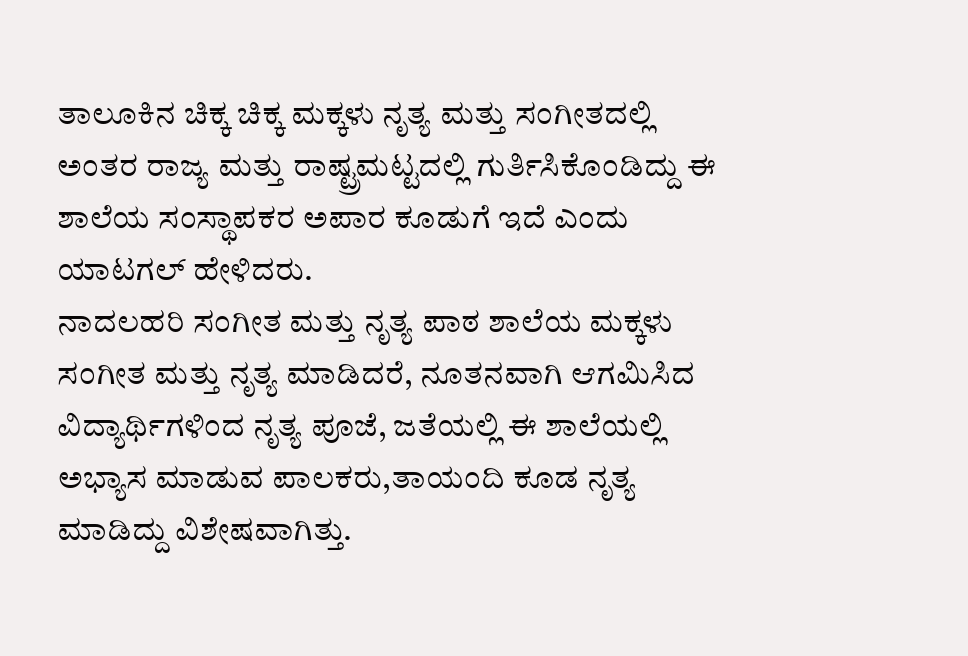ತಾಲೂಕಿನ ಚಿಕ್ಕ ಚಿಕ್ಕ ಮಕ್ಕಳು ನೃತ್ಯ ಮತ್ತು ಸಂಗೀತದಲ್ಲಿ ಅಂತರ ರಾಜ್ಯ ಮತ್ತು ರಾಷ್ಟ್ರಮಟ್ಟದಲ್ಲಿ ಗುರ್ತಿಸಿಕೊಂಡಿದ್ದು ಈ ಶಾಲೆಯ ಸಂಸ್ಥಾಪಕರ ಅಪಾರ ಕೂಡುಗೆ ಇದೆ ಎಂದು ಯಾಟಗಲ್ ಹೇಳಿದರು.
ನಾದಲಹರಿ ಸಂಗೀತ ಮತ್ತು ನೃತ್ಯ ಪಾಠ ಶಾಲೆಯ ಮಕ್ಕಳು ಸಂಗೀತ ಮತ್ತು ನೃತ್ಯ ಮಾಡಿದರೆ, ನೂತನವಾಗಿ ಆಗಮಿಸಿದ ವಿದ್ಯಾರ್ಥಿಗಳಿಂದ ನೃತ್ಯ ಪೂಜೆ, ಜತೆಯಲ್ಲಿ ಈ ಶಾಲೆಯಲ್ಲಿ ಅಭ್ಯಾಸ ಮಾಡುವ ಪಾಲಕರು,ತಾಯಂದಿ ಕೂಡ ನೃತ್ಯ ಮಾಡಿದ್ದು ವಿಶೇಷವಾಗಿತ್ತು.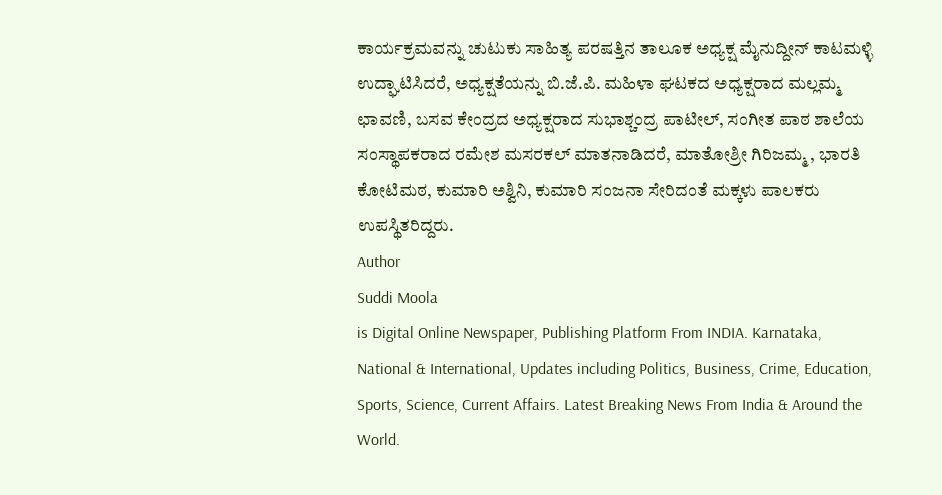ಕಾರ್ಯಕ್ರಮವನ್ನು ಚುಟುಕು ಸಾಹಿತ್ಯ ಪರಷತ್ತಿನ ತಾಲೂಕ ಅಧ್ಯಕ್ಷ ಮೈನುದ್ದೀನ್ ಕಾಟಮಳ್ಳಿ ಉದ್ಘಾಟಿಸಿದರೆ, ಅಧ್ಯಕ್ಷತೆಯನ್ನು ಬಿ.ಜೆ.ಪಿ. ಮಹಿಳಾ ಘಟಕದ ಅಧ್ಯಕ್ಷರಾದ ಮಲ್ಲಮ್ಮ ಛಾವಣಿ, ಬಸವ ಕೇಂದ್ರದ ಅಧ್ಯಕ್ಷರಾದ ಸುಭಾಶ್ಚಂದ್ರ ಪಾಟೀಲ್, ಸಂಗೀತ ಪಾಠ ಶಾಲೆಯ ಸಂಸ್ಥಾಪಕರಾದ ರಮೇಶ ಮಸರಕಲ್ ಮಾತನಾಡಿದರೆ, ಮಾತೋಶ್ರೀ ಗಿರಿಜಮ್ಮ , ಭಾರತಿ ಕೋಟಿಮಠ, ಕುಮಾರಿ ಅಶ್ವಿನಿ, ಕುಮಾರಿ ಸಂಜನಾ ಸೇರಿದಂತೆ ಮಕ್ಕಳು ಪಾಲಕರು ಉಪಸ್ಥಿತರಿದ್ದರು.
Author
Suddi Moola
is Digital Online Newspaper, Publishing Platform From INDIA. Karnataka, National & International, Updates including Politics, Business, Crime, Education, Sports, Science, Current Affairs. Latest Breaking News From India & Around the World.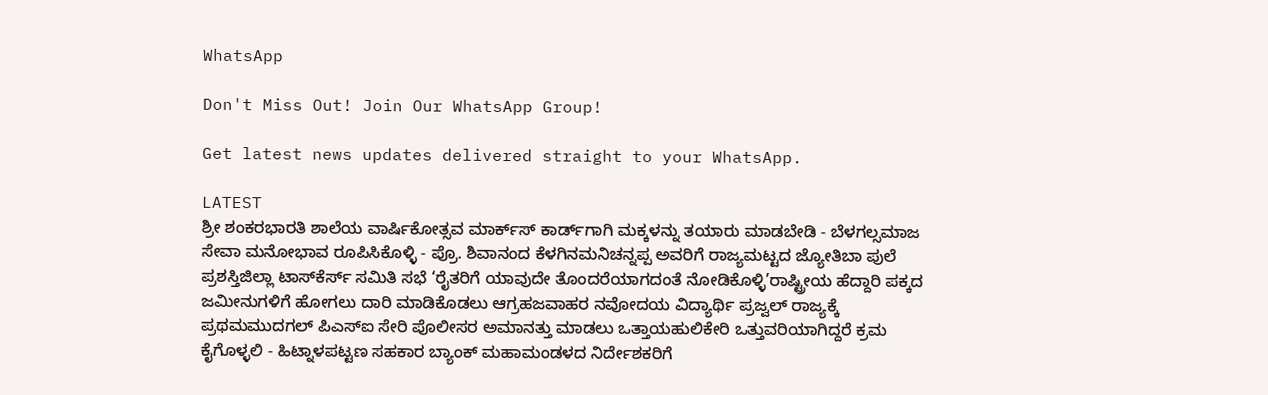WhatsApp

Don't Miss Out! Join Our WhatsApp Group!

Get latest news updates delivered straight to your WhatsApp.

LATEST
ಶ್ರೀ ಶಂಕರಭಾರತಿ ಶಾಲೆಯ ವಾರ್ಷಿಕೋತ್ಸವ ಮಾರ್ಕ್‌ಸ್‌ ಕಾರ್ಡ್‌ಗಾಗಿ ಮಕ್ಕಳನ್ನು ತಯಾರು ಮಾಡಬೇಡಿ - ಬೆಳಗಲ್ಸಮಾಜ ಸೇವಾ ಮನೋಭಾವ ರೂಪಿಸಿಕೊಳ್ಳಿ - ಪ್ರೊ. ಶಿವಾನಂದ ಕೆಳಗಿನಮನಿಚನ್ನಪ್ಪ ಅವರಿಗೆ ರಾಜ್ಯಮಟ್ಟದ ಜ್ಯೋತಿಬಾ ಪುಲೆ ಪ್ರಶಸ್ತಿಜಿಲ್ಲಾ ಟಾಸ್‌‌ಕೆರ್ಸ್ ಸಮಿತಿ ಸಭೆ ‘ರೈತರಿಗೆ ಯಾವುದೇ ತೊಂದರೆಯಾಗದಂತೆ ನೋಡಿಕೊಳ್ಳಿ’ರಾಷ್ಟ್ರೀಯ ಹೆದ್ದಾರಿ ಪಕ್ಕದ ಜಮೀನುಗಳಿಗೆ ಹೋಗಲು ದಾರಿ ಮಾಡಿಕೊಡಲು ಆಗ್ರಹಜವಾಹರ ನವೋದಯ ವಿದ್ಯಾರ್ಥಿ ಪ್ರಜ್ವಲ್ ರಾಜ್ಯಕ್ಕೆ ಪ್ರಥಮಮುದಗಲ್ ಪಿಎಸ್‌ಐ ಸೇರಿ ಪೊಲೀಸರ ಅಮಾನತ್ತು ಮಾಡಲು ಒತ್ತಾಯಹುಲಿಕೇರಿ ಒತ್ತುವರಿಯಾಗಿದ್ದರೆ ಕ್ರಮ ಕೈಗೊಳ್ಳಲಿ - ಹಿಟ್ನಾಳಪಟ್ಟಣ ಸಹಕಾರ ಬ್ಯಾಂಕ್ ಮಹಾಮಂಡಳದ ನಿರ್ದೇಶಕರಿಗೆ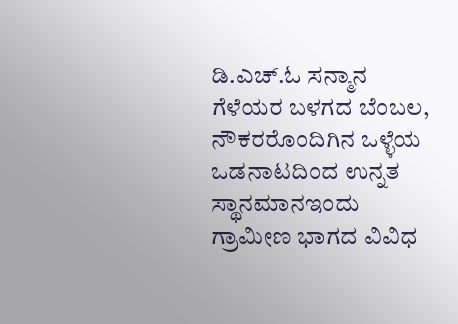ಡಿ.ಎಚ್.ಓ ಸನ್ಮಾನ ಗೆಳೆಯರ ಬಳಗದ ಬೆಂಬಲ, ನೌಕರರೊಂದಿಗಿನ ಒಳ್ಳೆಯ ಒಡನಾಟದಿಂದ ಉನ್ನತ ಸ್ಥಾನಮಾನಇಂದು ಗ್ರಾಮೀಣ ಭಾಗದ ವಿವಿಧ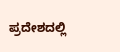ಪ್ರದೇಶದಲ್ಲಿ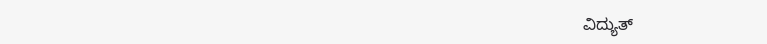ವಿದ್ಯುತ್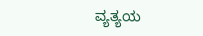ವ್ಯತ್ಯಯ